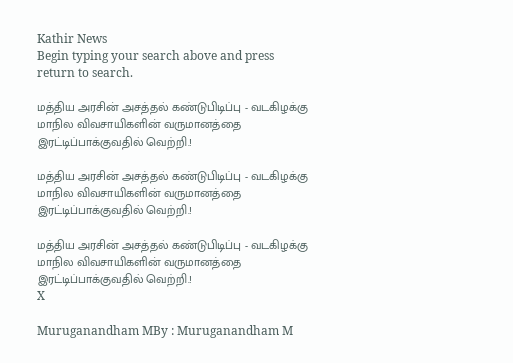Kathir News
Begin typing your search above and press return to search.

மத்திய அரசின் அசத்தல் கண்டுபிடிப்பு - வடகிழக்கு மாநில விவசாயிகளின் வருமானத்தை இரட்டிப்பாக்குவதில் வெற்றி.!

மத்திய அரசின் அசத்தல் கண்டுபிடிப்பு - வடகிழக்கு மாநில விவசாயிகளின் வருமானத்தை இரட்டிப்பாக்குவதில் வெற்றி.!

மத்திய அரசின் அசத்தல் கண்டுபிடிப்பு - வடகிழக்கு மாநில விவசாயிகளின் வருமானத்தை இரட்டிப்பாக்குவதில் வெற்றி.!
X

Muruganandham MBy : Muruganandham M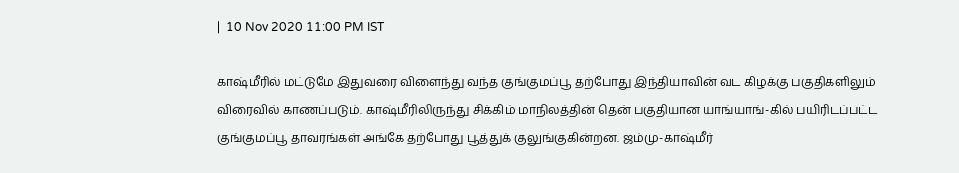|  10 Nov 2020 11:00 PM IST

காஷ்மீரில் மட்டுமே இதுவரை விளைந்து வந்த குங்குமப்பூ தற்போது இந்தியாவின் வட கிழக்கு பகுதிகளிலும் விரைவில் காணப்படும். காஷ்மீரிலிருந்து சிக்கிம் மாநிலத்தின் தென் பகுதியான யாங்யாங்-கில் பயிரிடப்பட்ட குங்குமப்பூ தாவரங்கள் அங்கே தற்போது பூத்துக் குலுங்குகின்றன. ஜம்மு-காஷ்மீர்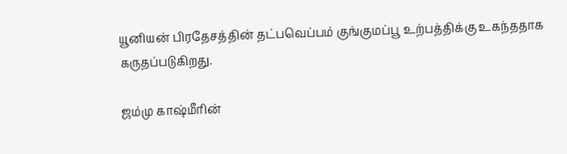யூனியன் பிரதேசத்தின் தட்பவெப்பம் குங்குமப்பூ உற்பத்திக்கு உகந்ததாக கருதப்படுகிறது.

ஜம்மு காஷ்மீரின்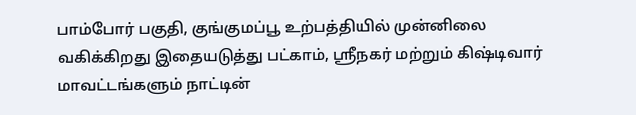பாம்போர் பகுதி, குங்குமப்பூ உற்பத்தியில் முன்னிலை வகிக்கிறது இதையடுத்து பட்காம், ஸ்ரீநகர் மற்றும் கிஷ்டிவார் மாவட்டங்களும் நாட்டின்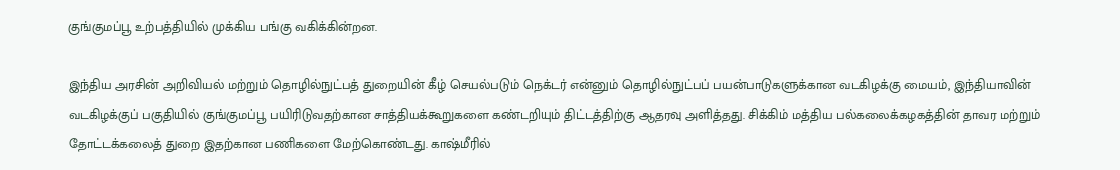குங்குமப்பூ உற்பத்தியில் முக்கிய பங்கு வகிக்கின்றன.

இந்திய அரசின் அறிவியல் மற்றும் தொழில்நுட்பத் துறையின் கீழ் செயல்படும் நெக்டர் என்னும் தொழில்நுட்பப் பயன்பாடுகளுக்கான வடகிழக்கு மையம், இந்தியாவின் வடகிழக்குப் பகுதியில் குங்குமப்பூ பயிரிடுவதற்கான சாத்தியக்கூறுகளை கண்டறியும் திட்டத்திற்கு ஆதரவு அளித்தது. சிக்கிம் மத்திய பல்கலைக்கழகத்தின் தாவர மற்றும் தோட்டக்கலைத் துறை இதற்கான பணிகளை மேற்கொண்டது. காஷ்மீரில்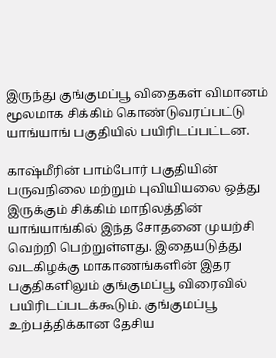இருந்து குங்குமப்பூ விதைகள் விமானம் மூலமாக சிக்கிம் கொண்டுவரப்பட்டு யாங்யாங் பகுதியில் பயிரிடப்பட்டன.

காஷ்மீரின் பாம்போர் பகுதியின் பருவநிலை மற்றும் புவியியலை ஒத்து இருக்கும் சிக்கிம் மாநிலத்தின் யாங்யாங்கில் இந்த சோதனை முயற்சி வெற்றி பெற்றுள்ளது. இதையடுத்து வடகிழக்கு மாகாணங்களின் இதர பகுதிகளிலும் குங்குமப்பூ விரைவில் பயிரிடப்படக்கூடும். குங்குமப்பூ உற்பத்திக்கான தேசிய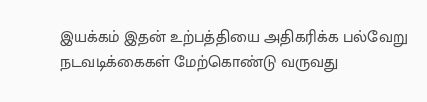இயக்கம் இதன் உற்பத்தியை அதிகரிக்க பல்வேறு நடவடிக்கைகள் மேற்கொண்டு வருவது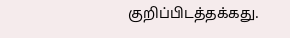குறிப்பிடத்தக்கது.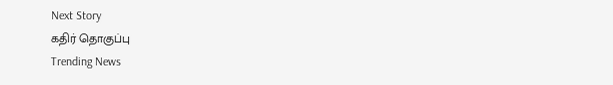Next Story
கதிர் தொகுப்பு
Trending News